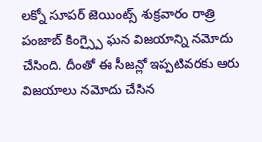లక్నో సూపర్ జెయింట్స్ శుక్రవారం రాత్రి పంజాబ్ కింగ్స్పై ఘన విజయాన్ని నమోదు చేసింది. దీంతో ఈ సీజన్లో ఇప్పటివరకు ఆరు విజయాలు నమోదు చేసిన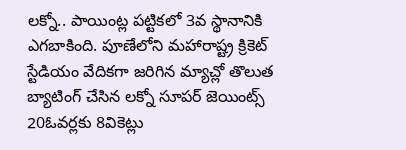లక్నో.. పాయింట్ల పట్టికలో 3వ స్థానానికి ఎగబాకింది. పూణేలోని మహారాష్ట్ర క్రికెట్ స్టేడియం వేదికగా జరిగిన మ్యాచ్లో తొలుత బ్యాటింగ్ చేసిన లక్నో సూపర్ జెయింట్స్ 20ఓవర్లకు 8వికెట్లు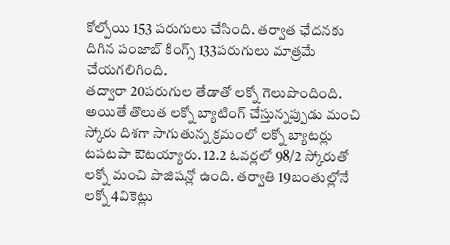కోల్పోయి 153 పరుగులు చేసింది. తర్వాత ఛేదనకు దిగిన పంజాబ్ కింగ్స్ 133పరుగులు మాత్రమే చేయగలిగింది.
తద్వారా 20పరుగుల తేడాతో లక్నో గెలుపొందింది. అయితే తొలుత లక్నో బ్యాటింగ్ చేస్తున్నప్పుడు మంచి స్కోరు దిశగా సాగుతున్న క్రమంలో లక్నో బ్యాటర్లు టపటపా ఔటయ్యారు. 12.2 ఓవర్లలో 98/2 స్కోరుతో లక్నో మంచి పొజిషన్లో ఉంది. తర్వాతి 19బంతుల్లోనే లక్నో 4వికెట్లు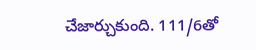చేజార్చుకుంది. 111/6తో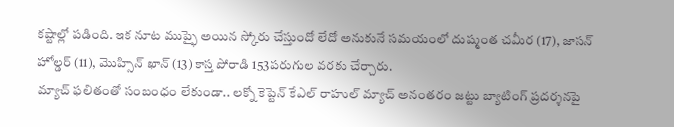కష్టాల్లో పడింది. ఇక నూట ముప్ఫై అయిన స్కోరు చేస్తుందో లేదో అనుకునే సమయంలో దుష్మంత చమీర (17), జాసన్ హోల్డర్ (11), మొహ్సిన్ ఖాన్ (13) కాస్త పోరాడి 153పరుగుల వరకు చేర్చారు.
మ్యాచ్ ఫలితంతో సంబంధం లేకుండా.. లక్నో కెప్టెన్ కేఎల్ రాహుల్ మ్యాచ్ అనంతరం జట్టు బ్యాటింగ్ ప్రదర్శనపై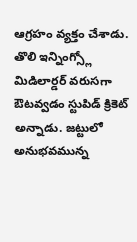ఆగ్రహం వ్యక్తం చేశాడు. తొలి ఇన్నింగ్స్లో మిడిలార్డర్ వరుసగా ఔటవ్వడం స్టుపిడ్ క్రికెట్ అన్నాడు. జట్టులో అనుభవమున్న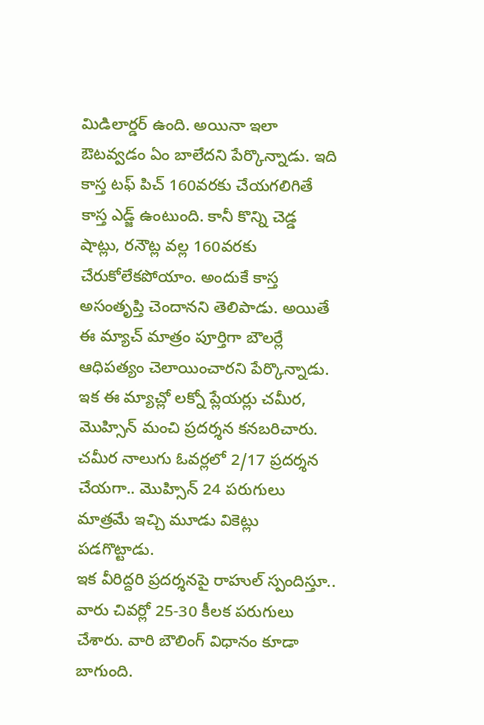మిడిలార్డర్ ఉంది. అయినా ఇలా ఔటవ్వడం ఏం బాలేదని పేర్కొన్నాడు. ఇది కాస్త టఫ్ పిచ్ 160వరకు చేయగలిగితే కాస్త ఎడ్జ్ ఉంటుంది. కానీ కొన్ని చెడ్డ షాట్లు, రనౌట్ల వల్ల 160వరకు చేరుకోలేకపోయాం. అందుకే కాస్త అసంతృప్తి చెందానని తెలిపాడు. అయితే ఈ మ్యాచ్ మాత్రం పూర్తిగా బౌలర్లే ఆధిపత్యం చెలాయించారని పేర్కొన్నాడు. ఇక ఈ మ్యాచ్లో లక్నో ప్లేయర్లు చమీర, మొహ్సిన్ మంచి ప్రదర్శన కనబరిచారు. చమీర నాలుగు ఓవర్లలో 2/17 ప్రదర్శన చేయగా.. మొహ్సిన్ 24 పరుగులు మాత్రమే ఇచ్చి మూడు వికెట్లు పడగొట్టాడు.
ఇక వీరిద్దరి ప్రదర్శనపై రాహుల్ స్పందిస్తూ.. వారు చివర్లో 25-30 కీలక పరుగులు చేశారు. వారి బౌలింగ్ విధానం కూడా బాగుంది.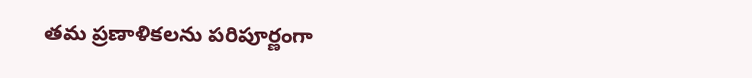తమ ప్రణాళికలను పరిపూర్ణంగా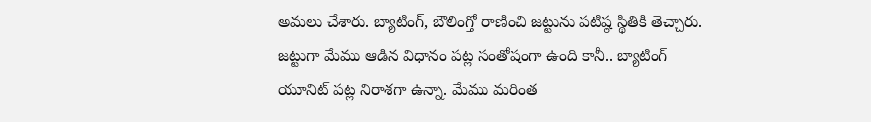అమలు చేశారు. బ్యాటింగ్, బౌలింగ్తో రాణించి జట్టును పటిష్ఠ స్థితికి తెచ్చారు. జట్టుగా మేము ఆడిన విధానం పట్ల సంతోషంగా ఉంది కానీ.. బ్యాటింగ్ యూనిట్ పట్ల నిరాశగా ఉన్నా. మేము మరింత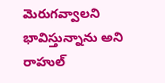మెరుగవ్వాలని భావిస్తున్నాను అని రాహుల్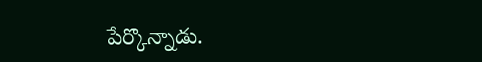పేర్కొన్నాడు.